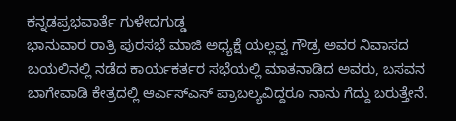ಕನ್ನಡಪ್ರಭವಾರ್ತೆ ಗುಳೇದಗುಡ್ಡ
ಭಾನುವಾರ ರಾತ್ರಿ ಪುರಸಭೆ ಮಾಜಿ ಅಧ್ಯಕ್ಷೆ ಯಲ್ಲವ್ವ ಗೌಡ್ರ ಅವರ ನಿವಾಸದ ಬಯಲಿನಲ್ಲಿ ನಡೆದ ಕಾರ್ಯಕರ್ತರ ಸಭೆಯಲ್ಲಿ ಮಾತನಾಡಿದ ಅವರು, ಬಸವನ ಬಾಗೇವಾಡಿ ಕೇತ್ರದಲ್ಲಿ ಆರ್ಎಸ್ಎಸ್ ಪ್ರಾಬಲ್ಯವಿದ್ದರೂ ನಾನು ಗೆದ್ದು ಬರುತ್ತೇನೆ.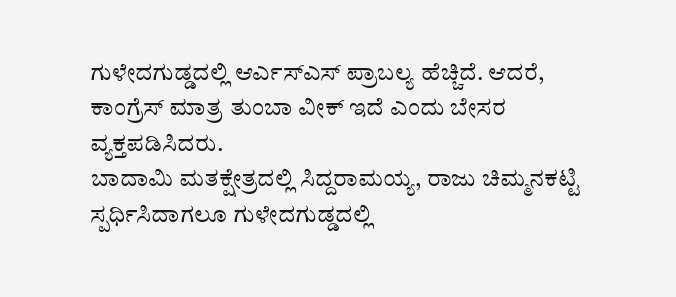ಗುಳೇದಗುಡ್ಡದಲ್ಲಿ ಆರ್ಎಸ್ಎಸ್ ಪ್ರಾಬಲ್ಯ ಹೆಚ್ಚಿದೆ. ಆದರೆ, ಕಾಂಗ್ರೆಸ್ ಮಾತ್ರ ತುಂಬಾ ವೀಕ್ ಇದೆ ಎಂದು ಬೇಸರ ವ್ಯಕ್ತಪಡಿಸಿದರು.
ಬಾದಾಮಿ ಮತಕ್ಷೇತ್ರದಲ್ಲಿ ಸಿದ್ದರಾಮಯ್ಯ, ರಾಜು ಚಿಮ್ಮನಕಟ್ಟಿ ಸ್ಪರ್ಧಿಸಿದಾಗಲೂ ಗುಳೇದಗುಡ್ಡದಲ್ಲಿ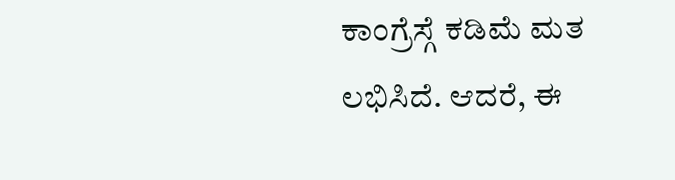ಕಾಂಗ್ರೆಸ್ಗೆ ಕಡಿಮೆ ಮತ ಲಭಿಸಿದೆ. ಆದರೆ, ಈ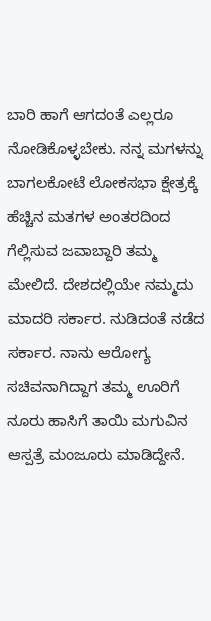ಬಾರಿ ಹಾಗೆ ಆಗದಂತೆ ಎಲ್ಲರೂ ನೋಡಿಕೊಳ್ಳಬೇಕು. ನನ್ನ ಮಗಳನ್ನು ಬಾಗಲಕೋಟೆ ಲೋಕಸಭಾ ಕ್ಷೇತ್ರಕ್ಕೆ ಹೆಚ್ಚಿನ ಮತಗಳ ಅಂತರದಿಂದ ಗೆಲ್ಲಿಸುವ ಜವಾಬ್ದಾರಿ ತಮ್ಮ ಮೇಲಿದೆ. ದೇಶದಲ್ಲಿಯೇ ನಮ್ಮದು ಮಾದರಿ ಸರ್ಕಾರ. ನುಡಿದಂತೆ ನಡೆದ ಸರ್ಕಾರ. ನಾನು ಆರೋಗ್ಯ ಸಚಿವನಾಗಿದ್ದಾಗ ತಮ್ಮ ಊರಿಗೆ ನೂರು ಹಾಸಿಗೆ ತಾಯಿ ಮಗುವಿನ ಆಸ್ಪತ್ರೆ ಮಂಜೂರು ಮಾಡಿದ್ದೇನೆ.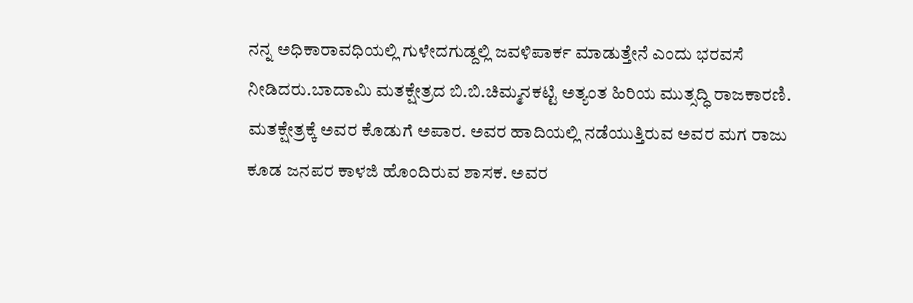ನನ್ನ ಅಧಿಕಾರಾವಧಿಯಲ್ಲಿ ಗುಳೇದಗುಡ್ದಲ್ಲಿ ಜವಳಿಪಾರ್ಕ ಮಾಡುತ್ತೇನೆ ಎಂದು ಭರವಸೆ ನೀಡಿದರು.ಬಾದಾಮಿ ಮತಕ್ಷೇತ್ರದ ಬಿ.ಬಿ.ಚಿಮ್ಮನಕಟ್ಟಿ ಅತ್ಯಂತ ಹಿರಿಯ ಮುತ್ಸದ್ಧಿ ರಾಜಕಾರಣಿ. ಮತಕ್ಷೇತ್ರಕ್ಕೆ ಅವರ ಕೊಡುಗೆ ಅಪಾರ. ಅವರ ಹಾದಿಯಲ್ಲಿ ನಡೆಯುತ್ತಿರುವ ಅವರ ಮಗ ರಾಜು ಕೂಡ ಜನಪರ ಕಾಳಜಿ ಹೊಂದಿರುವ ಶಾಸಕ. ಅವರ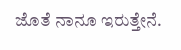ಜೊತೆ ನಾನೂ ಇರುತ್ತೇನೆ.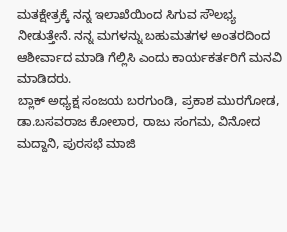ಮತಕ್ಷೇತ್ರಕ್ಕೆ ನನ್ನ ಇಲಾಖೆಯಿಂದ ಸಿಗುವ ಸೌಲಭ್ಯ ನೀಡುತ್ತೇನೆ. ನನ್ನ ಮಗಳನ್ನು ಬಹುಮತಗಳ ಅಂತರದಿಂದ ಆಶೀರ್ವಾದ ಮಾಡಿ ಗೆಲ್ಲಿಸಿ ಎಂದು ಕಾರ್ಯಕರ್ತರಿಗೆ ಮನವಿ ಮಾಡಿದರು.
ಬ್ಲಾಕ್ ಅಧ್ಯಕ್ಷ ಸಂಜಯ ಬರಗುಂಡಿ, ಪ್ರಕಾಶ ಮುರಗೋಡ, ಡಾ.ಬಸವರಾಜ ಕೋಲಾರ, ರಾಜು ಸಂಗಮ, ವಿನೋದ ಮದ್ದಾನಿ, ಪುರಸಭೆ ಮಾಜಿ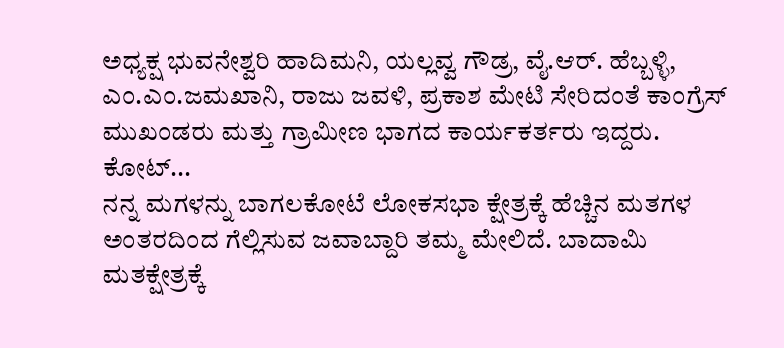ಅಧ್ಯಕ್ಷ ಭುವನೇಶ್ವರಿ ಹಾದಿಮನಿ, ಯಲ್ಲವ್ವ ಗೌಡ್ರ, ವೈ.ಆರ್. ಹೆಬ್ಬಳ್ಳಿ, ಎಂ.ಎಂ.ಜಮಖಾನಿ, ರಾಜು ಜವಳಿ, ಪ್ರಕಾಶ ಮೇಟಿ ಸೇರಿದಂತೆ ಕಾಂಗ್ರೆಸ್ ಮುಖಂಡರು ಮತ್ತು ಗ್ರಾಮೀಣ ಭಾಗದ ಕಾರ್ಯಕರ್ತರು ಇದ್ದರು. ಕೋಟ್...
ನನ್ನ ಮಗಳನ್ನು ಬಾಗಲಕೋಟೆ ಲೋಕಸಭಾ ಕ್ಷೇತ್ರಕ್ಕೆ ಹೆಚ್ಚಿನ ಮತಗಳ ಅಂತರದಿಂದ ಗೆಲ್ಲಿಸುವ ಜವಾಬ್ದಾರಿ ತಮ್ಮ ಮೇಲಿದೆ. ಬಾದಾಮಿ ಮತಕ್ಷೇತ್ರಕ್ಕೆ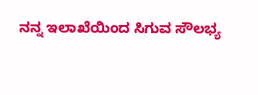ನನ್ನ ಇಲಾಖೆಯಿಂದ ಸಿಗುವ ಸೌಲಭ್ಯ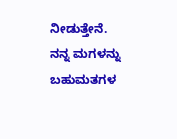ನೀಡುತ್ತೇನೆ. ನನ್ನ ಮಗಳನ್ನು ಬಹುಮತಗಳ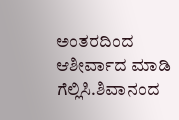ಅಂತರದಿಂದ ಆಶೀರ್ವಾದ ಮಾಡಿ ಗೆಲ್ಲಿಸಿ.ಶಿವಾನಂದ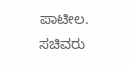ಪಾಟೀಲ. ಸಚಿವರು